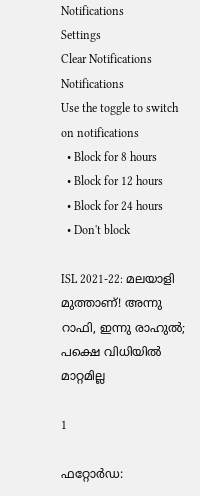Notifications
Settings
Clear Notifications
Notifications
Use the toggle to switch on notifications
  • Block for 8 hours
  • Block for 12 hours
  • Block for 24 hours
  • Don't block

ISL 2021-22: മലയാളി മുത്താണ്! അന്നു റാഫി, ഇന്നു രാഹുല്‍; പക്ഷെ വിധിയില്‍ മാറ്റമില്ല

1

ഫറ്റോര്‍ഡ: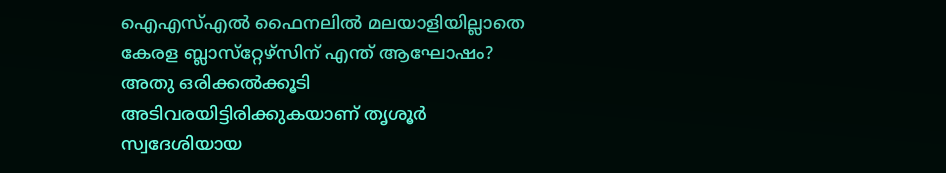ഐഎസ്എല്‍ ഫൈനലില്‍ മലയാളിയില്ലാതെ കേരള ബ്ലാസ്‌റ്റേഴ്‌സിന് എന്ത് ആഘോഷം? അതു ഒരിക്കല്‍ക്കൂടി അടിവരയിട്ടിരിക്കുകയാണ് തൃശൂര്‍ സ്വദേശിയായ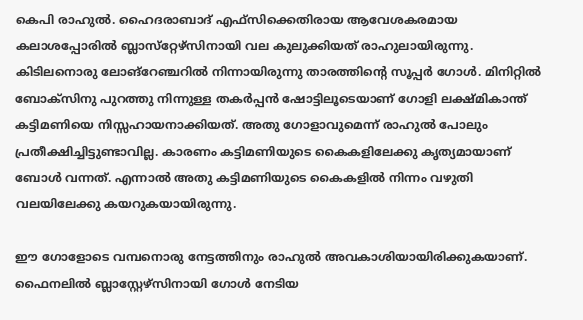കെപി രാഹുല്‍. ഹൈദരാബാദ് എഫ്‌സിക്കെതിരായ ആവേശകരമായ കലാശപ്പോരില്‍ ബ്ലാസ്‌റ്റേഴ്‌സിനായി വല കുലുക്കിയത് രാഹുലായിരുന്നു. കിടിലനൊരു ലോങ്‌റേഞ്ചറില്‍ നിന്നായിരുന്നു താരത്തിന്റെ സൂപ്പര്‍ ഗോള്‍. മിനിറ്റില്‍ ബോക്‌സിനു പുറത്തു നിന്നുള്ള തകര്‍പ്പന്‍ ഷോട്ടിലൂടെയാണ് ഗോളി ലക്ഷ്മികാന്ത് കട്ടിമണിയെ നിസ്സഹായനാക്കിയത്. അതു ഗോളാവുമെന്ന് രാഹുല്‍ പോലും പ്രതീക്ഷിച്ചിട്ടുണ്ടാവില്ല. കാരണം കട്ടിമണിയുടെ കൈകളിലേക്കു കൃത്യമായാണ് ബോള്‍ വന്നത്. എന്നാല്‍ അതു കട്ടിമണിയുടെ കൈകളില്‍ നിന്നം വഴുതി വലയിലേക്കു കയറുകയായിരുന്നു.

ഈ ഗോളോടെ വമ്പനൊരു നേട്ടത്തിനും രാഹുല്‍ അവകാശിയായിരിക്കുകയാണ്. ഫൈനലില്‍ ബ്ലാസ്റ്റേഴ്‌സിനായി ഗോള്‍ നേടിയ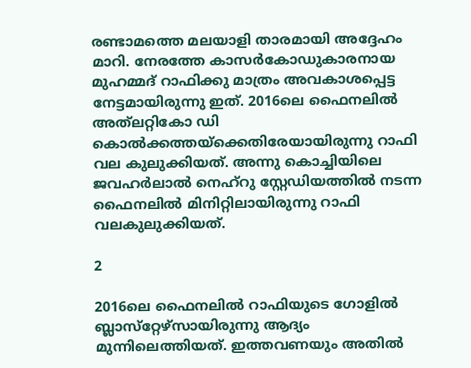രണ്ടാമത്തെ മലയാളി താരമായി അദ്ദേഹം മാറി. നേരത്തേ കാസര്‍കോഡുകാരനായ മുഹമ്മദ് റാഫിക്കു മാത്രം അവകാശപ്പെട്ട നേട്ടമായിരുന്നു ഇത്. 2016ലെ ഫൈനലില്‍ അത്‌ലറ്റികോ ഡി കൊല്‍ക്കത്തയ്‌ക്കെതിരേയായിരുന്നു റാഫി വല കുലുക്കിയത്. അന്നു കൊച്ചിയിലെ ജവഹര്‍ലാല്‍ നെഹ്‌റു സ്റ്റേഡിയത്തില്‍ നടന്ന ഫൈനലില്‍ മിനിറ്റിലായിരുന്നു റാഫി വലകുലുക്കിയത്.

2

2016ലെ ഫൈനലില്‍ റാഫിയുടെ ഗോളില്‍ ബ്ലാസ്‌റ്റേഴ്‌സായിരുന്നു ആദ്യം മുന്നിലെത്തിയത്. ഇത്തവണയും അതില്‍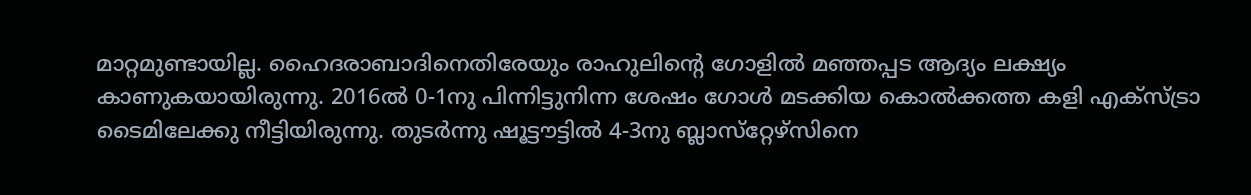മാറ്റമുണ്ടായില്ല. ഹൈദരാബാദിനെതിരേയും രാഹുലിന്റെ ഗോളില്‍ മഞ്ഞപ്പട ആദ്യം ലക്ഷ്യം കാണുകയായിരുന്നു. 2016ല്‍ 0-1നു പിന്നിട്ടുനിന്ന ശേഷം ഗോള്‍ മടക്കിയ കൊല്‍ക്കത്ത കളി എക്‌സ്ട്രാ ടൈമിലേക്കു നീട്ടിയിരുന്നു. തുടര്‍ന്നു ഷൂട്ടൗട്ടില്‍ 4-3നു ബ്ലാസ്‌റ്റേഴ്‌സിനെ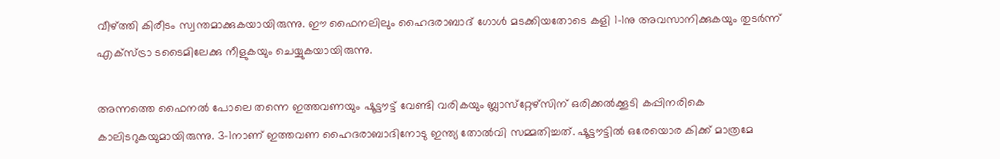വീഴ്ത്തി കിരീടം സ്വന്തമാക്കുകയായിരുന്നു. ഈ ഫൈനലിലും ഹൈദരാബാദ് ഗോള്‍ മടക്കിയതോടെ കളി 1-1നു അവസാനിക്കുകയും തുടര്‍ന്ന് എക്‌സ്ട്രാ ടടൈമിലേക്കു നീളുകയും ചെയ്യുകയായിരുന്നു.

അന്നത്തെ ഫൈനല്‍ പോലെ തന്നെ ഇത്തവണയും ഷൂട്ടൗട്ട് വേണ്ടി വരികയും ബ്ലാസ്‌റ്റേഴ്‌സിന് ഒരിക്കല്‍ക്കൂടി കപ്പിനരികെ കാലിടറുകയുമായിരുന്നു. 3-1നാണ് ഇത്തവണ ഹൈദരാബാദിനോടു ഇന്ത്യ തോല്‍വി സമ്മതിച്ചത്. ഷൂട്ടൗട്ടില്‍ ഒരേയൊര കിക്ക് മാത്രമേ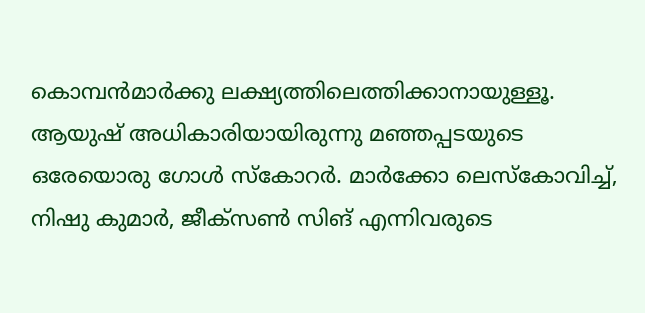കൊമ്പന്‍മാര്‍ക്കു ലക്ഷ്യത്തിലെത്തിക്കാനായുള്ളൂ. ആയുഷ് അധികാരിയായിരുന്നു മഞ്ഞപ്പടയുടെ ഒരേയൊരു ഗോള്‍ സ്‌കോറര്‍. മാര്‍ക്കോ ലെസ്‌കോവിച്ച്, നിഷു കുമാര്‍, ജീക്‌സണ്‍ സിങ് എന്നിവരുടെ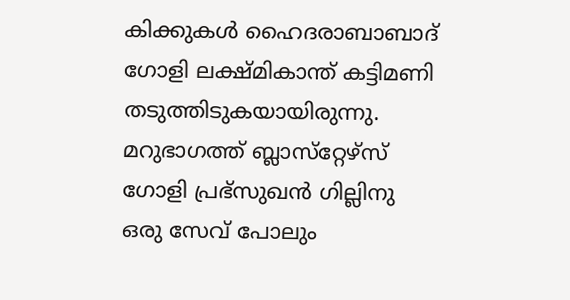കിക്കുകള്‍ ഹൈദരാബാബാദ് ഗോളി ലക്ഷ്മികാന്ത് കട്ടിമണി തടുത്തിടുകയായിരുന്നു. മറുഭാഗത്ത് ബ്ലാസ്‌റ്റേഴ്‌സ് ഗോളി പ്രഭ്‌സുഖന്‍ ഗില്ലിനു ഒരു സേവ് പോലും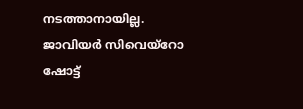നടത്താനായില്ല. ജാവിയര്‍ സിവെയ്‌റോ ഷോട്ട്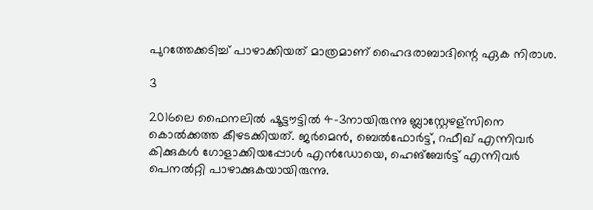പുറത്തേക്കടിച്ച് പാഴാക്കിയത് മാത്രമാണ് ഹൈദരാബാദിന്റെ ഏക നിരാശ.

3

2016ലെ ഫൈനലില്‍ ഷൂട്ടൗട്ടില്‍ 4-3നായിരുന്നു ബ്ലാസ്റ്റേഴള്‌സിനെ കൊല്‍ക്കത്ത കീഴടക്കിയത്. ജര്‍മെന്‍, ബെല്‍ഫോര്‍ട്ട്, റഫീഖ് എന്നിവര്‍ കിക്കുകള്‍ ഗോളാക്കിയപ്പോള്‍ എന്‍ഡോയെ, ഹെങ്‌ബേര്‍ട്ട് എന്നിവര്‍ പെനല്‍റ്റി പാഴാക്കുകയായിരുന്നു.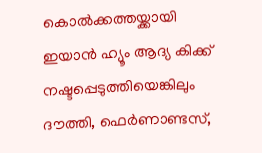കൊല്‍ക്കത്തയ്ക്കായി ഇയാന്‍ ഹ്യൂം ആദ്യ കിക്ക് നഷ്ടപ്പെടുത്തിയെങ്കിലും ദൗത്തി, ഫെര്‍ണാണ്ടസ്,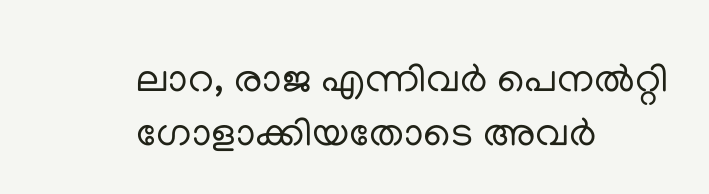ലാറ, രാജ എന്നിവര്‍ പെനല്‍റ്റി ഗോളാക്കിയതോടെ അവര്‍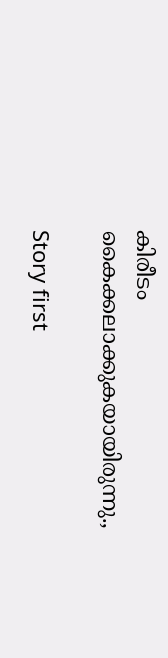കിരീടം കൈക്കലാക്കുകയായിരുന്നു.,

Story first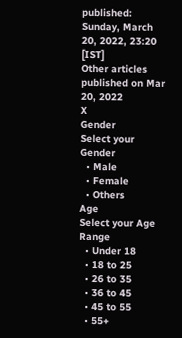published: Sunday, March 20, 2022, 23:20 [IST]
Other articles published on Mar 20, 2022
X
Gender
Select your Gender
  • Male
  • Female
  • Others
Age
Select your Age Range
  • Under 18
  • 18 to 25
  • 26 to 35
  • 36 to 45
  • 45 to 55
  • 55+